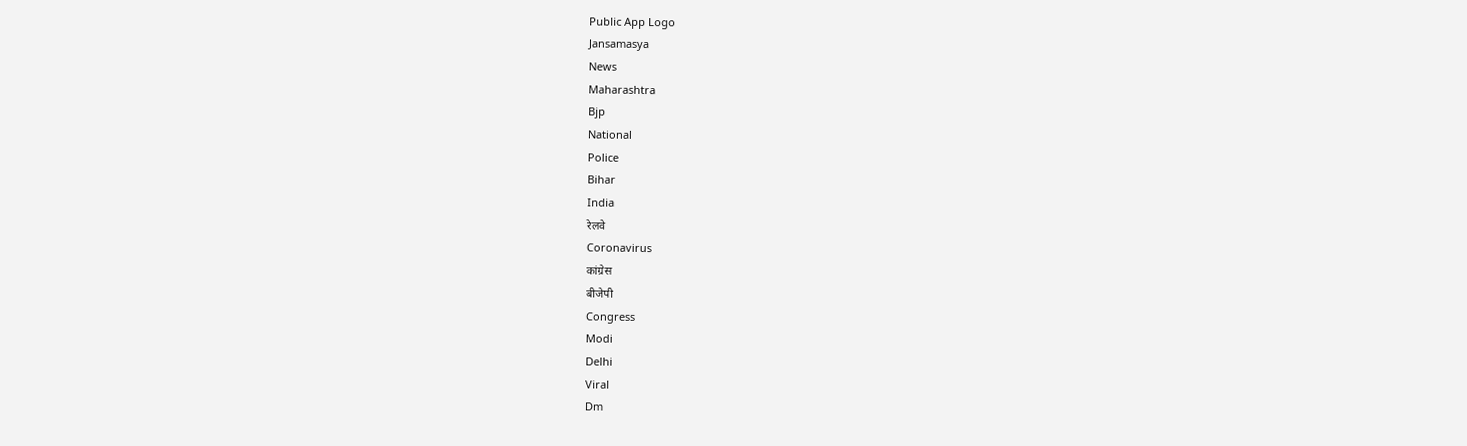Public App Logo
Jansamasya
News
Maharashtra
Bjp
National
Police
Bihar
India
रेलवे
Coronavirus
कांग्रेस
बीजेपी
Congress
Modi
Delhi
Viral
Dm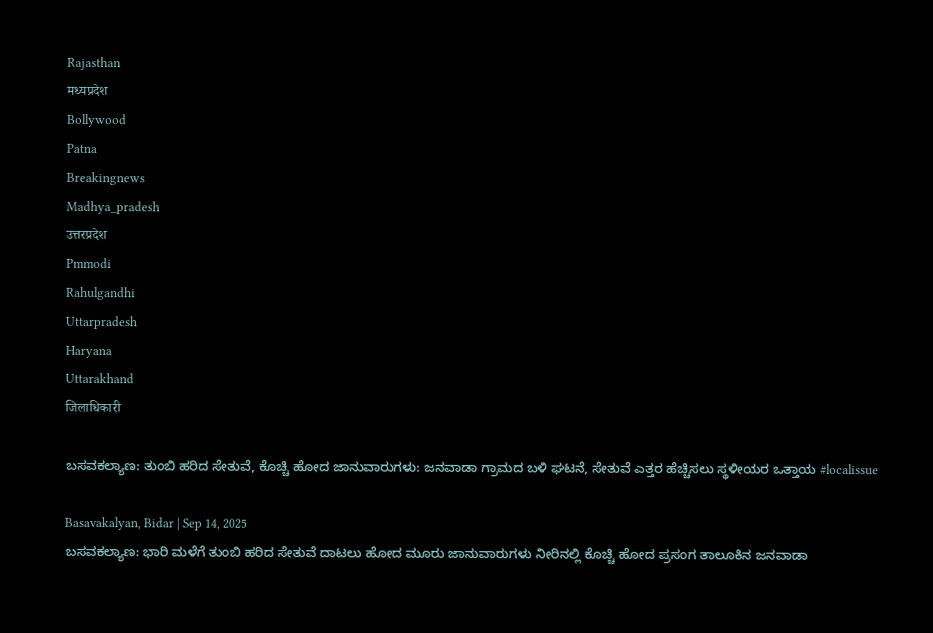Rajasthan
मध्यप्रदेश
Bollywood
Patna
Breakingnews
Madhya_pradesh
उत्तरप्रदेश
Pmmodi
Rahulgandhi
Uttarpradesh
Haryana
Uttarakhand
जिलाधिकारी

ಬಸವಕಲ್ಯಾಣ: ತುಂಬಿ ಹರಿದ ಸೇತುವೆ, ಕೊಚ್ಚಿ ಹೋದ ಜಾನುವಾರುಗಳು: ಜನವಾಡಾ ಗ್ರಾಮದ ಬಳಿ ಘಟನೆ, ಸೇತುವೆ ಎತ್ತರ ಹೆಚ್ಚಿಸಲು ಸ್ಥಳೀಯರ ಒತ್ತಾಯ #localissue

Basavakalyan, Bidar | Sep 14, 2025
ಬಸವಕಲ್ಯಾಣ: ಭಾರಿ ಮಳೆಗೆ ತುಂಬಿ ಹರಿದ ಸೇತುವೆ ದಾಟಲು ಹೋದ ಮೂರು ಜಾನುವಾರುಗಳು ನೀರಿನಲ್ಲಿ ಕೊಚ್ಚಿ ಹೋದ ಪ್ರಸಂಗ ತಾಲೂಕಿನ ಜನವಾಡಾ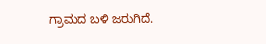ಗ್ರಾಮದ ಬಳಿ ಜರುಗಿದೆ.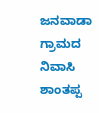ಜನವಾಡಾ ಗ್ರಾಮದ ನಿವಾಸಿ ಶಾಂತಪ್ಪ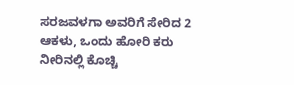ಸರಜವಳಗಾ ಅವರಿಗೆ ಸೇರಿದ 2 ಆಕಳು, ಒಂದು ಹೋರಿ ಕರು ನೀರಿನಲ್ಲಿ ಕೊಚ್ಚಿ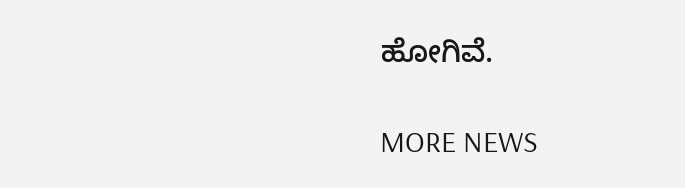ಹೋಗಿವೆ.

MORE NEWS